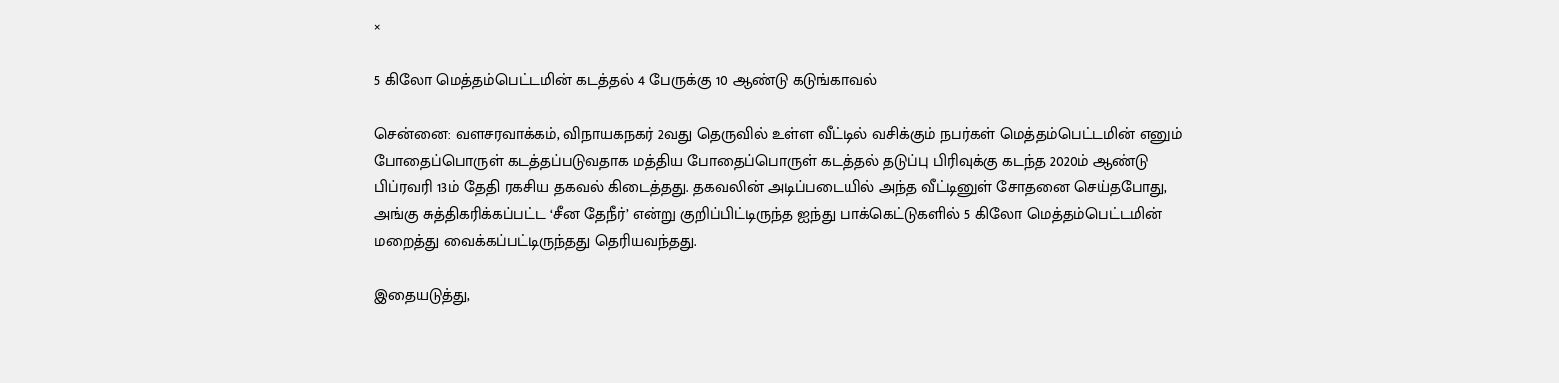×

5 கிலோ மெத்தம்பெட்டமின் கடத்தல் 4 பேருக்கு 10 ஆண்டு கடுங்காவல்

சென்னை: வளசரவாக்கம், விநாயகநகர் 2வது தெருவில் உள்ள வீட்டில் வசிக்கும் நபர்கள் மெத்தம்பெட்டமின் எனும் போதைப்பொருள் கடத்தப்படுவதாக மத்திய போதைப்பொருள் கடத்தல் தடுப்பு பிரிவுக்கு கடந்த 2020ம் ஆண்டு பிப்ரவரி 13ம் தேதி ரகசிய தகவல் கிடைத்தது. தகவலின் அடிப்படையில் அந்த வீட்டினுள் சோதனை செய்தபோது, அங்கு சுத்திகரிக்கப்பட்ட ‘சீன தேநீர்’ என்று குறிப்பிட்டிருந்த ஐந்து பாக்கெட்டுகளில் 5 கிலோ மெத்தம்பெட்டமின் மறைத்து வைக்கப்பட்டிருந்தது தெரியவந்தது.

இதையடுத்து,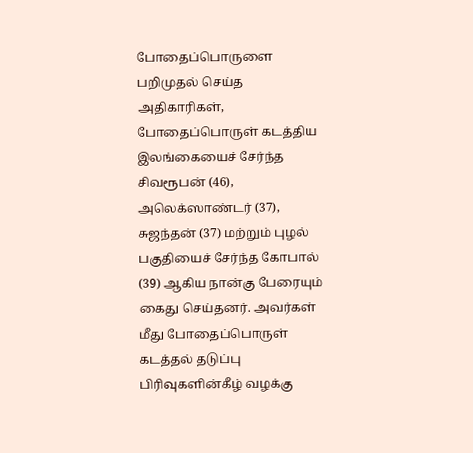போதைப்பொருளை பறிமுதல் செய்த அதிகாரிகள், போதைப்பொருள் கடத்திய இலங்கையைச் சேர்ந்த சிவரூபன் (46), அலெக்ஸாண்டர் (37), சுஜந்தன் (37) மற்றும் புழல் பகுதியைச் சேர்ந்த கோபால் (39) ஆகிய நான்கு பேரையும் கைது செய்தனர். அவர்கள் மீது போதைப்பொருள் கடத்தல் தடுப்பு பிரிவுகளின்கீழ் வழக்கு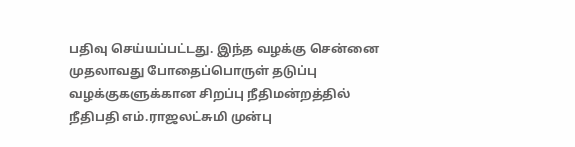பதிவு செய்யப்பட்டது. இந்த வழக்கு சென்னை முதலாவது போதைப்பொருள் தடுப்பு வழக்குகளுக்கான சிறப்பு நீதிமன்றத்தில் நீதிபதி எம்.ராஜலட்சுமி முன்பு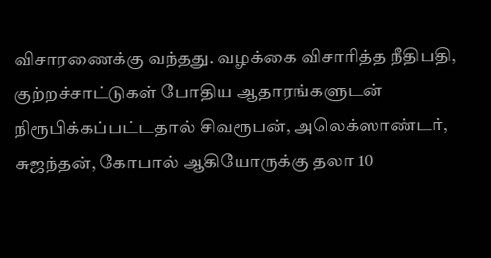விசாரணைக்கு வந்தது. வழக்கை விசாரித்த நீதிபதி, குற்றச்சாட்டுகள் போதிய ஆதாரங்களுடன் நிரூபிக்கப்பட்டதால் சிவரூபன், அலெக்ஸாண்டர், சுஜந்தன், கோபால் ஆகியோருக்கு தலா 10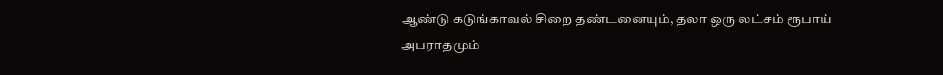ஆண்டு கடுங்காவல் சிறை தண்டனையும், தலா ஒரு லட்சம் ரூபாய் அபராதமும்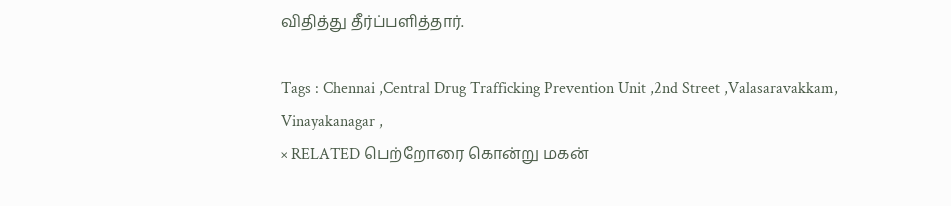விதித்து தீர்ப்பளித்தார்.

Tags : Chennai ,Central Drug Trafficking Prevention Unit ,2nd Street ,Valasaravakkam, Vinayakanagar ,
× RELATED பெற்றோரை கொன்று மகன்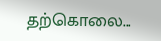தற்கொலை...